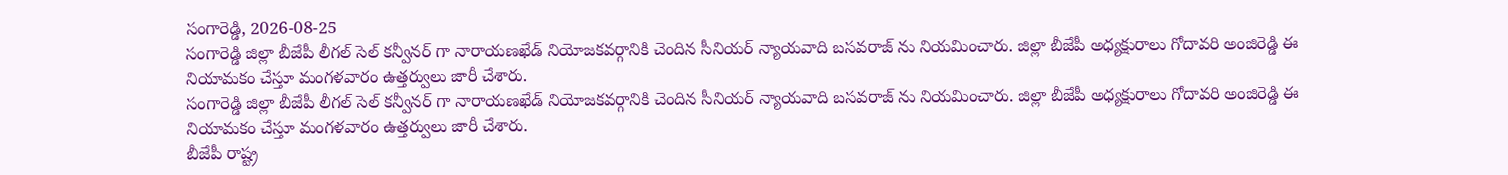సంగారెడ్డి, 2026-08-25
సంగారెడ్డి జిల్లా బీజేపీ లీగల్ సెల్ కన్వీనర్ గా నారాయణఖేడ్ నియోజకవర్గానికి చెందిన సీనియర్ న్యాయవాది బసవరాజ్ ను నియమించారు. జిల్లా బీజేపీ అధ్యక్షురాలు గోదావరి అంజిరెడ్డి ఈ నియామకం చేస్తూ మంగళవారం ఉత్తర్వులు జారీ చేశారు.
సంగారెడ్డి జిల్లా బీజేపీ లీగల్ సెల్ కన్వీనర్ గా నారాయణఖేడ్ నియోజకవర్గానికి చెందిన సీనియర్ న్యాయవాది బసవరాజ్ ను నియమించారు. జిల్లా బీజేపీ అధ్యక్షురాలు గోదావరి అంజిరెడ్డి ఈ నియామకం చేస్తూ మంగళవారం ఉత్తర్వులు జారీ చేశారు.
బీజేపీ రాష్ట్ర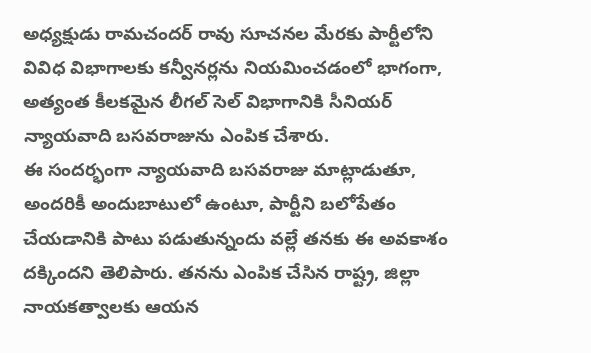అధ్యక్షుడు రామచందర్ రావు సూచనల మేరకు పార్టీలోని వివిధ విభాగాలకు కన్వీనర్లను నియమించడంలో భాగంగా, అత్యంత కీలకమైన లీగల్ సెల్ విభాగానికి సీనియర్ న్యాయవాది బసవరాజును ఎంపిక చేశారు.
ఈ సందర్భంగా న్యాయవాది బసవరాజు మాట్లాడుతూ, అందరికీ అందుబాటులో ఉంటూ, పార్టీని బలోపేతం చేయడానికి పాటు పడుతున్నందు వల్లే తనకు ఈ అవకాశం దక్కిందని తెలిపారు. తనను ఎంపిక చేసిన రాష్ట్ర, జిల్లా నాయకత్వాలకు ఆయన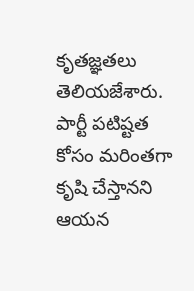కృతజ్ఞతలు తెలియజేశారు. పార్టీ పటిష్టత కోసం మరింతగా కృషి చేస్తానని ఆయన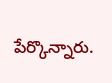పేర్కొన్నారు.